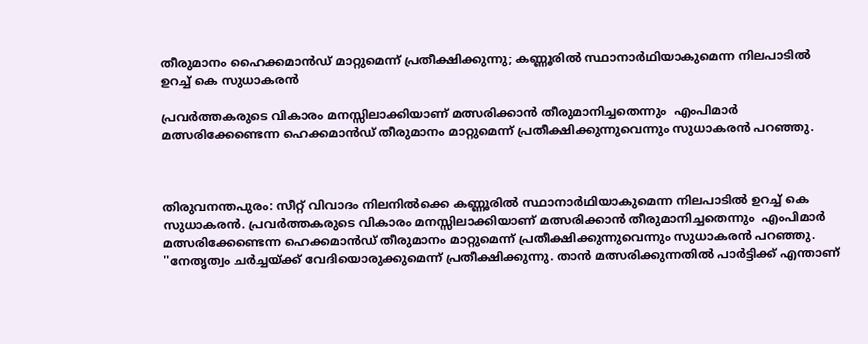തീരുമാനം ഹൈക്കമാന്‍ഡ് മാറ്റുമെന്ന് പ്രതീക്ഷിക്കുന്നു; കണ്ണൂരില്‍ സ്ഥാനാര്‍ഥിയാകുമെന്ന നിലപാടില്‍ ഉറച്ച് കെ സുധാകരന്‍

പ്രവര്‍ത്തകരുടെ വികാരം മനസ്സിലാക്കിയാണ് മത്സരിക്കാന്‍ തീരുമാനിച്ചതെന്നും  എംപിമാര്‍ മത്സരിക്കേണ്ടെന്ന ഹെക്കമാന്‍ഡ് തീരുമാനം മാറ്റുമെന്ന് പ്രതീക്ഷിക്കുന്നുവെന്നും സുധാകരന്‍ പറഞ്ഞു.



തിരുവനന്തപുരം: സീറ്റ് വിവാദം നിലനിൽക്കെ കണ്ണൂരില്‍ സ്ഥാനാര്‍ഥിയാകുമെന്ന നിലപാടില്‍ ഉറച്ച് കെ സുധാകരന്‍. പ്രവര്‍ത്തകരുടെ വികാരം മനസ്സിലാക്കിയാണ് മത്സരിക്കാന്‍ തീരുമാനിച്ചതെന്നും  എംപിമാര്‍ മത്സരിക്കേണ്ടെന്ന ഹെക്കമാന്‍ഡ് തീരുമാനം മാറ്റുമെന്ന് പ്രതീക്ഷിക്കുന്നുവെന്നും സുധാകരന്‍ പറഞ്ഞു.
''നേതൃത്വം ചര്‍ച്ചയ്ക്ക് വേദിയൊരുക്കുമെന്ന് പ്രതീക്ഷിക്കുന്നു. താന്‍ മത്സരിക്കുന്നതില്‍ പാര്‍ട്ടിക്ക് എന്താണ്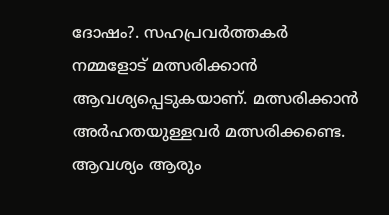ദോഷം?. സഹപ്രവര്‍ത്തകര്‍ നമ്മളോട് മത്സരിക്കാന്‍ ആവശ്യപ്പെടുകയാണ്. മത്സരിക്കാന്‍ അര്‍ഹതയുള്ളവര്‍ മത്സരിക്കണ്ടെ. ആവശ്യം ആരും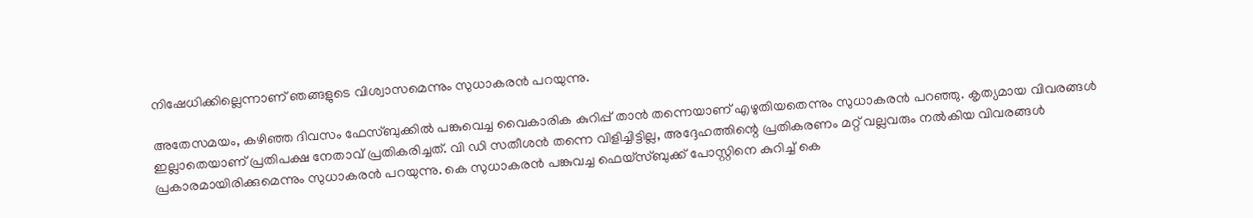നിഷേധിക്കില്ലെന്നാണ് ഞങ്ങളുടെ വിശ്വാസമെന്നും സുധാകരന്‍ പറയുന്നു.

അതേസമയം, കഴിഞ്ഞ ദിവസം ഫേസ്ബുക്കില്‍ പങ്കുവെച്ച വൈകാരിക കുറിപ്പ് താന്‍ തന്നെയാണ് എഴുതിയതെന്നും സുധാകരന്‍ പറഞ്ഞു. കൃത്യമായ വിവരങ്ങള്‍ ഇല്ലാതെയാണ് പ്രതിപക്ഷ നേതാവ് പ്രതികരിച്ചത്. വി ഡി സതീശന്‍ തന്നെ വിളിച്ചിട്ടില്ല, അദ്ദേഹത്തിന്റെ പ്രതികരണം മറ്റ് വല്ലവരും നല്‍കിയ വിവരങ്ങള്‍ പ്രകാരമായിരിക്കുമെന്നും സുധാകരന്‍ പറയുന്നു. കെ സുധാകരന്‍ പങ്കുവച്ച ഫെയ്‌സ്ബുക്ക് പോസ്റ്റിനെ കുറിച്ച് കെ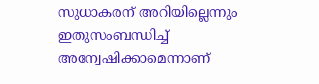സുധാകരന് അറിയില്ലെന്നും ഇതുസംബന്ധിച്ച് അന്വേഷിക്കാമെന്നാണ്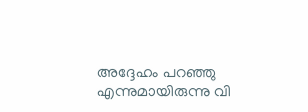അദ്ദേഹം പറഞ്ഞു എന്നുമായിരുന്നു വി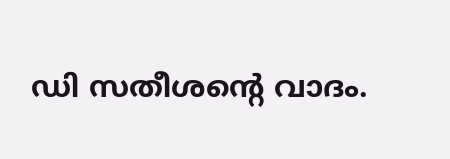ഡി സതീശന്റെ വാദം.